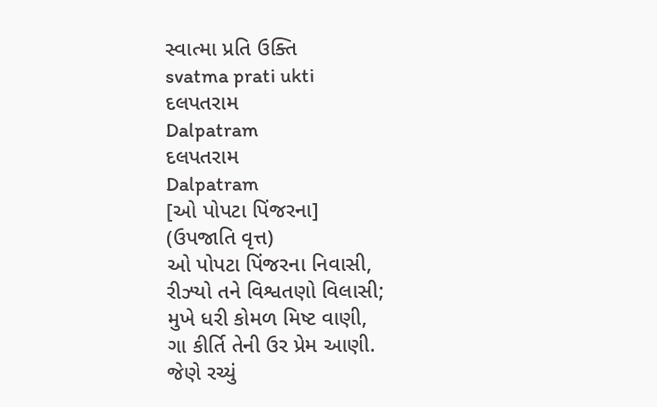સ્વાત્મા પ્રતિ ઉક્તિ
svatma prati ukti
દલપતરામ
Dalpatram
દલપતરામ
Dalpatram
[ઓ પોપટા પિંજરના]
(ઉપજાતિ વૃત્ત)
ઓ પોપટા પિંજરના નિવાસી,
રીઝ્યો તને વિશ્વતણો વિલાસી;
મુખે ધરી કોમળ મિષ્ટ વાણી,
ગા કીર્તિ તેની ઉર પ્રેમ આણી.
જેણે રચ્યું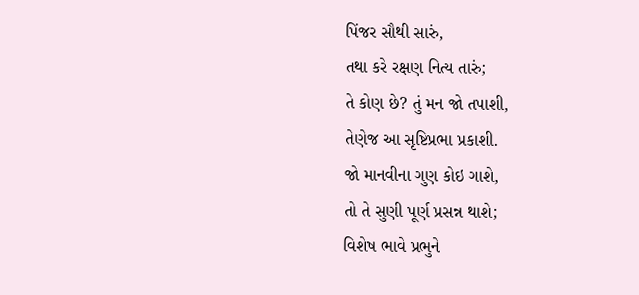પિંજર સૌથી સારું,
તથા કરે રક્ષણ નિત્ય તારું;
તે કોણ છે? તું મન જો તપાશી,
તેણેજ આ સૃષ્ટિપ્રભા પ્રકાશી.
જો માનવીના ગુણ કોઇ ગાશે,
તો તે સુણી પૂર્ણ પ્રસન્ન થાશે;
વિશેષ ભાવે પ્રભુને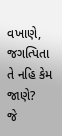વખાણે,
જગત્પિતા તે નહિ કેમ જાણે?
જે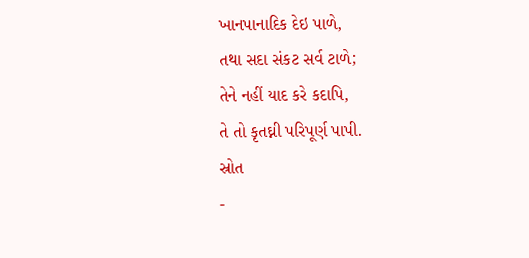ખાનપાનાદિક દેઇ પાળે,
તથા સદા સંકટ સર્વ ટાળે;
તેને નહીં યાદ કરે કદાપિ,
તે તો કૃતઘ્ની પરિપૂર્ણ પાપી.
સ્રોત
-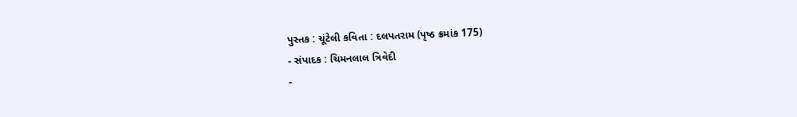પુસ્તક : ચૂંટેલી કવિતા : દલપતરામ (પૃષ્ઠ ક્રમાંક 175)
- સંપાદક : ચિમનલાલ ત્રિવેદી
-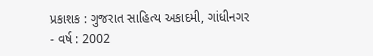પ્રકાશક : ગુજરાત સાહિત્ય અકાદમી, ગાંધીનગર
- વર્ષ : 2002